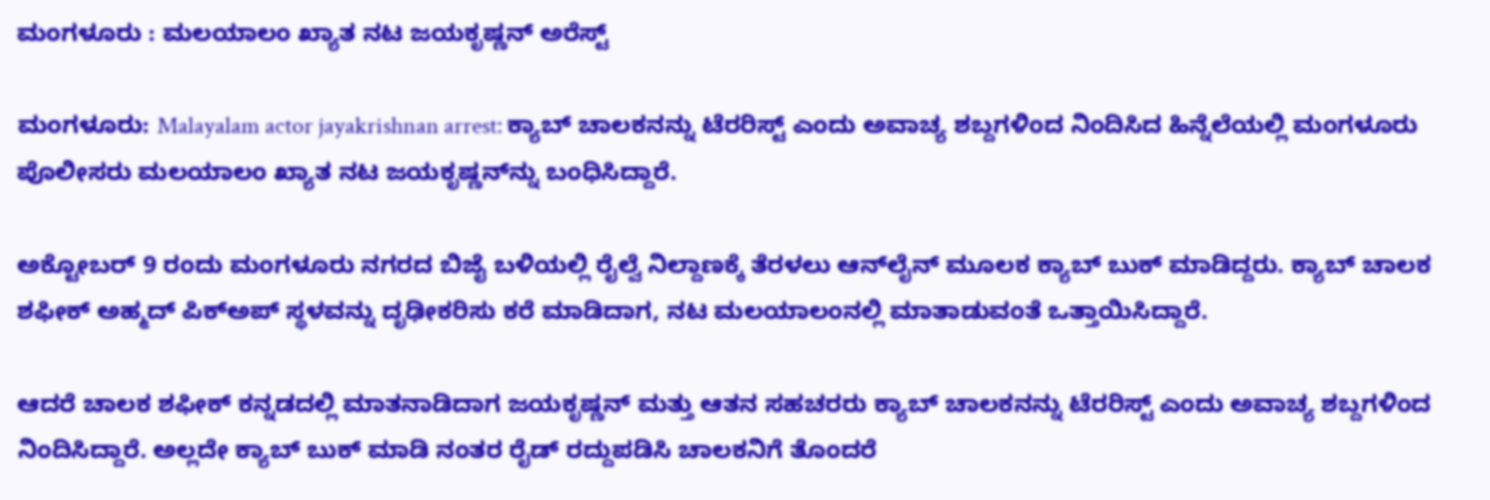ಮಂಗಳೂರು : ಮಲಯಾಲಂ ಖ್ಯಾತ ನಟ ಜಯಕೃಷ್ಣನ್‌ ಅರೆಸ್ಟ್‌

ಮಂಗಳೂರು: Malayalam actor jayakrishnan arrest: ಕ್ಯಾಬ್‌ ಚಾಲಕನನ್ನು ಟೆರರಿಸ್ಟ್‌ ಎಂದು ಅವಾಚ್ಯ ಶಬ್ದಗಳಿಂದ ನಿಂದಿಸಿದ ಹಿನ್ನೆಲೆಯಲ್ಲಿ ಮಂಗಳೂರು ಪೊಲೀಸರು ಮಲಯಾಲಂ ಖ್ಯಾತ ನಟ ಜಯಕೃಷ್ಣನ್‌ನ್ನು ಬಂಧಿಸಿದ್ದಾರೆ.

ಅಕ್ಟೋಬರ್‌ 9 ರಂದು ಮಂಗಳೂರು ನಗರದ ಬಿಜೈ ಬಳಿಯಲ್ಲಿ ರೈಲ್ವೆ ನಿಲ್ದಾಣಕ್ಕೆ ತೆರಳಲು ಆನ್‌ಲೈನ್‌ ಮೂಲಕ ಕ್ಯಾಬ್‌ ಬುಕ್‌ ಮಾಡಿದ್ದರು. ಕ್ಯಾಬ್‌ ಚಾಲಕ ಶಫೀಕ್‌ ಅಹ್ಮದ್‌ ಪಿಕ್‌ಅಪ್‌ ಸ್ಥಳವನ್ನು ದೃಢೀಕರಿಸು ಕರೆ ಮಾಡಿದಾಗ, ನಟ ಮಲಯಾಲಂನಲ್ಲಿ ಮಾತಾಡುವಂತೆ ಒತ್ತಾಯಿಸಿದ್ದಾರೆ.

ಆದರೆ ಚಾಲಕ ಶಫೀಕ್‌ ಕನ್ನಡದಲ್ಲಿ ಮಾತನಾಡಿದಾಗ ಜಯಕೃಷ್ಣನ್‌ ಮತ್ತು ಆತನ ಸಹಚರರು ಕ್ಯಾಬ್‌ ಚಾಲಕನನ್ನು ಟೆರರಿಸ್ಟ್‌ ಎಂದು ಅವಾಚ್ಯ ಶಬ್ದಗಳಿಂದ ನಿಂದಿಸಿದ್ದಾರೆ. ಅಲ್ಲದೇ ಕ್ಯಾಬ್‌ ಬುಕ್‌ ಮಾಡಿ ನಂತರ ರೈಡ್‌ ರದ್ದುಪಡಿಸಿ ಚಾಲಕನಿಗೆ ತೊಂದರೆ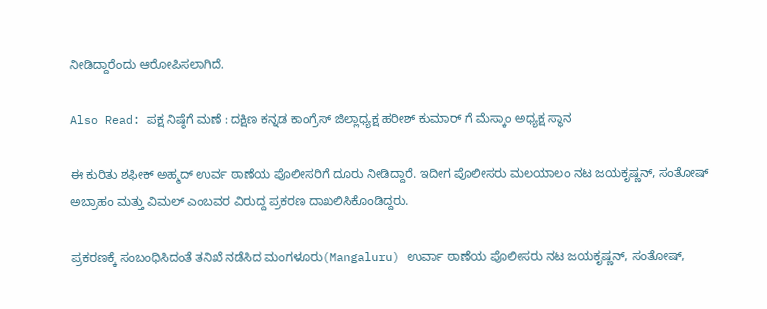ನೀಡಿದ್ದಾರೆಂದು ಆರೋಪಿಸಲಾಗಿದೆ.

Also Read: ಪಕ್ಷ ನಿಷ್ಠೆಗೆ ಮಣೆ : ದಕ್ಷಿಣ ಕನ್ನಡ ಕಾಂಗ್ರೆಸ್ ಜಿಲ್ಲಾಧ್ಯಕ್ಷ ಹರೀಶ್ ಕುಮಾರ್ ಗೆ ಮೆಸ್ಕಾಂ ಅಧ್ಯಕ್ಷ ಸ್ಥಾನ

ಈ ಕುರಿತು ಶಫೀಕ್‌ ಅಹ್ಮದ್‌ ಉರ್ವ ಠಾಣೆಯ ಪೊಲೀಸರಿಗೆ ದೂರು ನೀಡಿದ್ದಾರೆ. ಇದೀಗ ಪೊಲೀಸರು ಮಲಯಾಲಂ ನಟ ಜಯಕೃಷ್ಣನ್‌, ಸಂತೋಷ್‌ ಅಬ್ರಾಹಂ ಮತ್ತು ವಿಮಲ್‌ ಎಂಬವರ ವಿರುದ್ದ ಪ್ರಕರಣ ದಾಖಲಿಸಿಕೊಂಡಿದ್ದರು.

ಪ್ರಕರಣಕ್ಕೆ ಸಂಬಂಧಿಸಿದಂತೆ ತನಿಖೆ ನಡೆಸಿದ ಮಂಗಳೂರು(Mangaluru) ಉರ್ವಾ ಠಾಣೆಯ ಪೊಲೀಸರು ನಟ ಜಯಕೃಷ್ಣನ್‌, ಸಂತೋಷ್‌,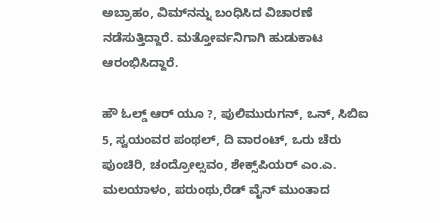ಅಬ್ರಾಹಂ, ವಿಮ್‌ನನ್ನು ಬಂಧಿಸಿದ ವಿಚಾರಣೆ ನಡೆಸುತ್ತಿದ್ದಾರೆ. ಮತ್ತೋರ್ವನಿಗಾಗಿ ಹುಡುಕಾಟ ಆರಂಭಿಸಿದ್ದಾರೆ.

ಹೌ ಓಲ್ಡ್ ಆರ್ ಯೂ ?, ಪುಲಿಮುರುಗನ್, ಒನ್, ಸಿಬಿಐ 5, ಸ್ವಯಂವರ ಪಂಥಲ್, ದಿ ವಾರಂಟ್, ಒರು ಚೆರು ಪುಂಚಿರಿ, ಚಂದ್ರೋಲ್ಸವಂ, ಶೇಕ್ಸ್‌ಪಿಯರ್ ಎಂ.ಎ. ಮಲಯಾಳಂ, ಪರುಂಥು,ರೆಡ್ ವೈನ್ ಮುಂತಾದ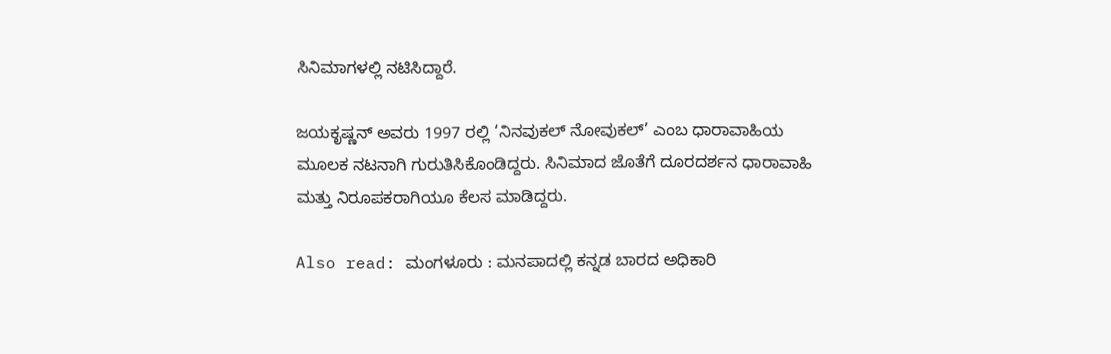ಸಿನಿಮಾಗಳಲ್ಲಿ ನಟಿಸಿದ್ದಾರೆ.

ಜಯಕೃಷ್ಣನ್‌ ಅವರು 1997 ರಲ್ಲಿ ‘ನಿನವುಕಲ್ ನೋವುಕಲ್’ ಎಂಬ ಧಾರಾವಾಹಿಯ ಮೂಲಕ ನಟನಾಗಿ ಗುರುತಿಸಿಕೊಂಡಿದ್ದರು. ಸಿನಿಮಾದ ಜೊತೆಗೆ ದೂರದರ್ಶನ ಧಾರಾವಾಹಿ ಮತ್ತು ನಿರೂಪಕರಾಗಿಯೂ ಕೆಲಸ ಮಾಡಿದ್ದರು.

Also read: ಮಂಗಳೂರು : ಮನಪಾದಲ್ಲಿ ಕನ್ನಡ ಬಾರದ ಅಧಿಕಾರಿ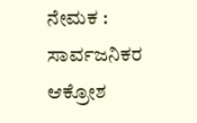ನೇಮಕ : ಸಾರ್ವಜನಿಕರ ಆಕ್ರೋಶ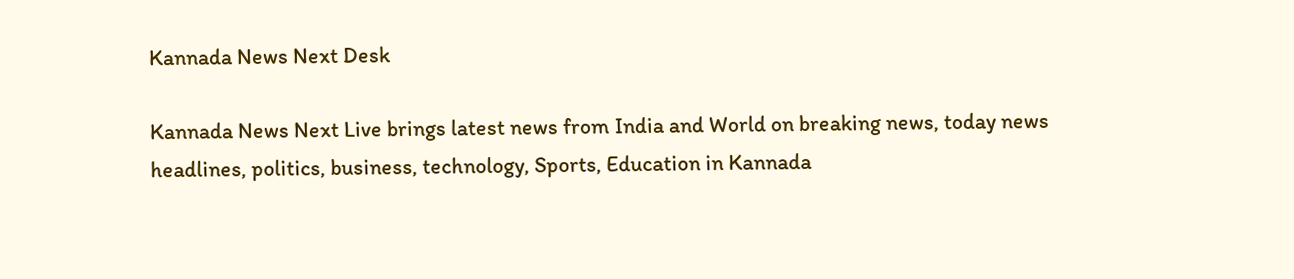Kannada News Next Desk

Kannada News Next Live brings latest news from India and World on breaking news, today news headlines, politics, business, technology, Sports, Education in Kannada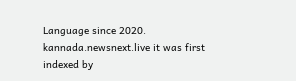Language since 2020. kannada.newsnext.live it was first indexed by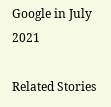Google in July 2021

Related Stories